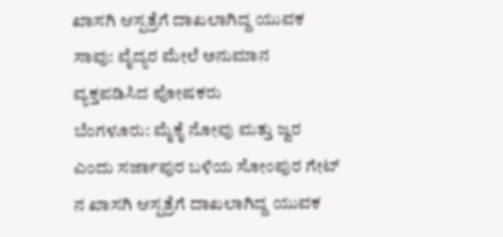ಖಾಸಗಿ ಆಸ್ಪತ್ರೆಗೆ ದಾಖಲಾಗಿದ್ದ ಯುವಕ ಸಾವು: ವೈದ್ಯರ ಮೇಲೆ ಅನುಮಾನ ವ್ಯಕ್ತಪಡಿಸಿದ ಪೋಷಕರು
ಬೆಂಗಳೂರು: ಮೈಕೈ ನೋವು ಮತ್ತು ಜ್ವರ ಎಂದು ಸರ್ಜಾಪುರ ಬಳಿಯ ಸೋಂಪುರ ಗೇಟ್ ನ ಖಾಸಗಿ ಆಸ್ಪತ್ರೆಗೆ ದಾಖಲಾಗಿದ್ದ ಯುವಕ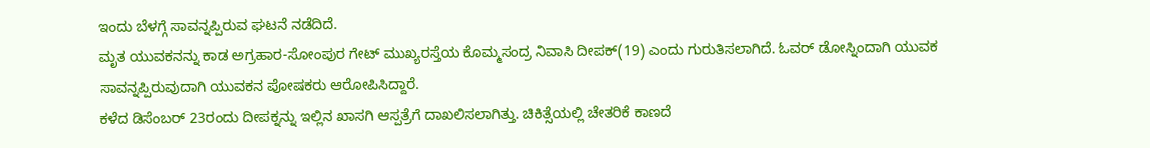ಇಂದು ಬೆಳಗ್ಗೆ ಸಾವನ್ನಪ್ಪಿರುವ ಘಟನೆ ನಡೆದಿದೆ.
ಮೃತ ಯುವಕನನ್ನು ಕಾಡ ಅಗ್ರಹಾರ-ಸೋಂಪುರ ಗೇಟ್ ಮುಖ್ಯರಸ್ತೆಯ ಕೊಮ್ಮಸಂದ್ರ ನಿವಾಸಿ ದೀಪಕ್(19) ಎಂದು ಗುರುತಿಸಲಾಗಿದೆ. ಓವರ್ ಡೋಸ್ನಿಂದಾಗಿ ಯುವಕ ಸಾವನ್ನಪ್ಪಿರುವುದಾಗಿ ಯುವಕನ ಪೋಷಕರು ಆರೋಪಿಸಿದ್ದಾರೆ.
ಕಳೆದ ಡಿಸೆಂಬರ್ 23ರಂದು ದೀಪಕ್ನನ್ನು ಇಲ್ಲಿನ ಖಾಸಗಿ ಆಸ್ಪತ್ರೆಗೆ ದಾಖಲಿಸಲಾಗಿತ್ತು. ಚಿಕಿತ್ಸೆಯಲ್ಲಿ ಚೇತರಿಕೆ ಕಾಣದೆ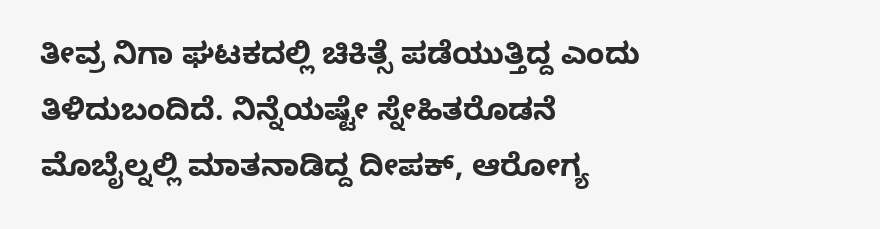ತೀವ್ರ ನಿಗಾ ಘಟಕದಲ್ಲಿ ಚಿಕಿತ್ಸೆ ಪಡೆಯುತ್ತಿದ್ದ ಎಂದು ತಿಳಿದುಬಂದಿದೆ. ನಿನ್ನೆಯಷ್ಟೇ ಸ್ನೇಹಿತರೊಡನೆ ಮೊಬೈಲ್ನಲ್ಲಿ ಮಾತನಾಡಿದ್ದ ದೀಪಕ್, ಆರೋಗ್ಯ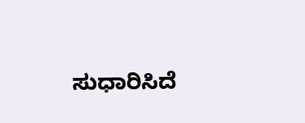ಸುಧಾರಿಸಿದೆ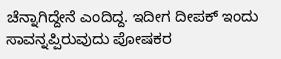ಚೆನ್ನಾಗಿದ್ದೇನೆ ಎಂದಿದ್ದ. ಇದೀಗ ದೀಪಕ್ ಇಂದು ಸಾವನ್ನಪ್ಪಿರುವುದು ಪೋಷಕರ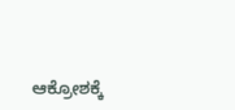ಆಕ್ರೋಶಕ್ಕೆ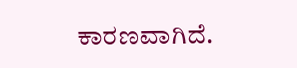ಕಾರಣವಾಗಿದೆ.